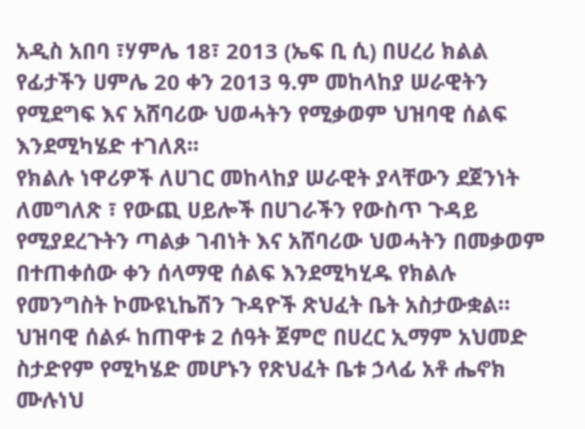አዲስ አበባ ፣ሃምሌ 18፣ 2013 (ኤፍ ቢ ሲ) በሀረሪ ክልል የፊታችን ሀምሌ 20 ቀን 2013 ዓ.ም መከላከያ ሠራዊትን የሚደግፍ እና አሸባሪው ህወሓትን የሚቃወም ህዝባዊ ሰልፍ እንደሚካሄድ ተገለጸ፡፡
የክልሉ ነዋሪዎች ለሀገር መከላከያ ሠራዊት ያላቸውን ደጀንነት ለመግለጽ ፣ የውጪ ሀይሎች በሀገራችን የውስጥ ጉዳይ የሚያደረጉትን ጣልቃ ገብነት እና አሸባሪው ህወሓትን በመቃወም በተጠቀሰው ቀን ሰላማዊ ሰልፍ እንደሚካሂዱ የክልሉ የመንግስት ኮሙዩኒኬሽን ጉዳዮች ጽህፈት ቤት አስታውቋል።
ህዝባዊ ሰልፉ ከጠዋቱ 2 ሰዓት ጀምሮ በሀረር ኢማም አህመድ ስታድየም የሚካሄድ መሆኑን የጽህፈት ቤቱ ኃላፊ አቶ ሔኖክ ሙሉነህ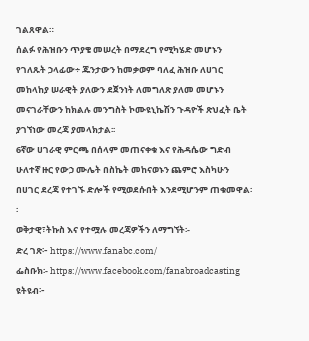ገልጸዋል።
ሰልፉ የሕዝቡን ጥያቄ መሠረት በማደረግ የሚካሄድ መሆኑን የገለጹት ኃላፊው÷ ጁንታውን ከመቃወም ባለፈ ሕዝቡ ለሀገር መከላከያ ሠራዊት ያለውን ደጀንነት ለመግለጽ ያለመ መሆኑን መናገራቸውን ከክልሉ መንግስት ኮሙዩኒኬሽን ጉዳዮች ጽህፈት ቤት ያገኘነው መረጃ ያመላክታል፡፡
6ኛው ሀገራዊ ምርጫ በሰላም መጠናቀቁ እና የሕዳሴው ግድብ ሁለተኛ ዙር የውኃ ሙሌት በስኬት መከናወኑን ጨምሮ እስካሁን በሀገር ደረጃ የተገኙ ድሎች የሚወደሱበት እንደሚሆንም ጠቁመዋል፡፡
ወቅታዊ፣ትኩስ እና የተሟሉ መረጃዎችን ለማግኘት፡-
ድረ ገጽ፦ https://www.fanabc.com/
ፌስቡክ፡- https://www.facebook.com/fanabroadcasting
ዩትዩብ፦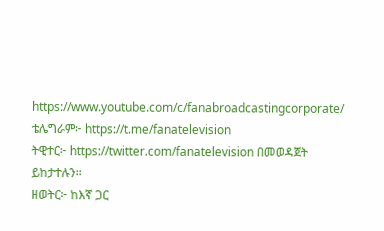https://www.youtube.com/c/fanabroadcastingcorporate/
ቴሌግራም፦ https://t.me/fanatelevision
ትዊተር፦ https://twitter.com/fanatelevision በመወዳጀት ይከታተሉን፡፡
ዘወትር፦ ከእኛ ጋር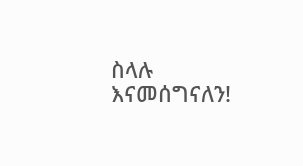ስላሉ እናመሰግናለን!